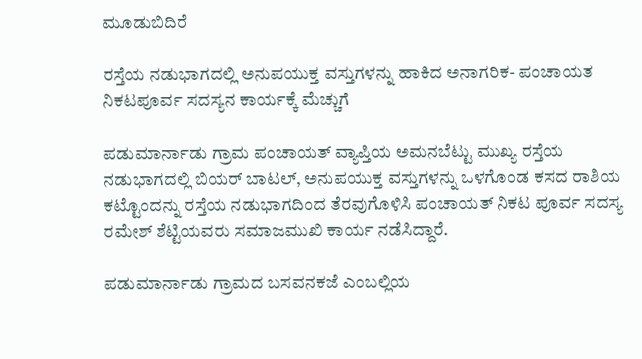ಮೂಡುಬಿದಿರೆ

ರಸ್ತೆಯ ನಡುಭಾಗದಲ್ಲಿ ಅನುಪಯುಕ್ತ ವಸ್ತುಗಳನ್ನು ಹಾಕಿದ ಅನಾಗರಿಕ- ಪಂಚಾಯತ ನಿಕಟಪೂರ್ವ ಸದಸ್ಯನ ಕಾರ್ಯಕ್ಕೆ ಮೆಚ್ಚುಗೆ

ಪಡುಮಾರ್ನಾಡು ಗ್ರಾಮ ಪಂಚಾಯತ್ ವ್ಯಾಪ್ತಿಯ ಅಮನಬೆಟ್ಟು ಮುಖ್ಯ ರಸ್ತೆಯ ನಡುಭಾಗದಲ್ಲಿ ಬಿಯರ್ ಬಾಟಲ್, ಅನುಪಯುಕ್ತ ವಸ್ತುಗಳನ್ನು ಒಳಗೊಂಡ ಕಸದ ರಾಶಿಯ ಕಟ್ಟೊಂದನ್ನು ರಸ್ತೆಯ ನಡುಭಾಗದಿಂದ ತೆರವುಗೊಳಿಸಿ ಪಂಚಾಯತ್ ನಿಕಟ ಪೂರ್ವ ಸದಸ್ಯ ರಮೇಶ್ ಶೆಟ್ಟಿಯವರು ಸಮಾಜಮುಖಿ ಕಾರ್ಯ ನಡೆಸಿದ್ದಾರೆ.

ಪಡುಮಾರ್ನಾಡು ಗ್ರಾಮದ ಬಸವನಕಜೆ ಎಂಬಲ್ಲಿಯ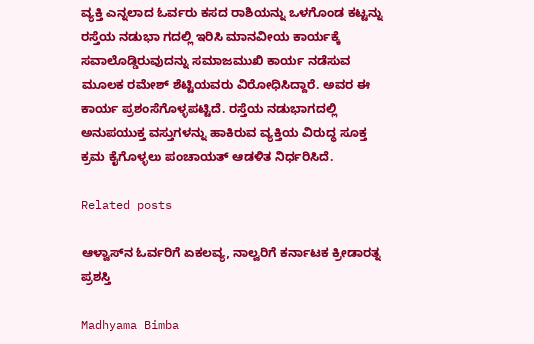ವ್ಯಕ್ತಿ ಎನ್ನಲಾದ ಓರ್ವರು ಕಸದ ರಾಶಿಯನ್ನು ಒಳಗೊಂಡ ಕಟ್ಟನ್ನು ರಸ್ತೆಯ ನಡುಭಾ ಗದಲ್ಲಿ ಇರಿಸಿ ಮಾನವೀಯ ಕಾರ್ಯಕ್ಕೆ ಸವಾಲೊಡ್ಡಿರುವುದನ್ನು ಸಮಾಜಮುಖಿ ಕಾರ್ಯ ನಡೆಸುವ ಮೂಲಕ ರಮೇಶ್ ಶೆಟ್ಟಿಯವರು ವಿರೋಧಿಸಿದ್ದಾರೆ. ಅವರ ಈ ಕಾರ್ಯ ಪ್ರಶಂಸೆಗೊಳ್ಳಪಟ್ಟಿದೆ. ರಸ್ತೆಯ ನಡುಭಾಗದಲ್ಲಿ ಅನುಪಯುಕ್ತ ವಸ್ತುಗಳನ್ನು ಹಾಕಿರುವ ವ್ಯಕ್ತಿಯ ವಿರುದ್ಧ ಸೂಕ್ತ ಕ್ರಮ ಕೈಗೊಳ್ಳಲು ಪಂಚಾಯತ್ ಆಡಳಿತ ನಿರ್ಧರಿಸಿದೆ.

Related posts

ಆಳ್ವಾಸ್‌ನ ಓರ್ವರಿಗೆ ಏಕಲವ್ಯ, ನಾಲ್ವರಿಗೆ ಕರ್ನಾಟಕ ಕ್ರೀಡಾರತ್ನ ಪ್ರಶಸ್ತಿ

Madhyama Bimba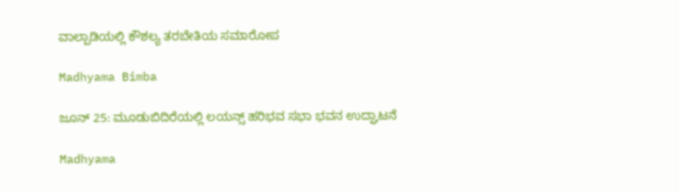ವಾಲ್ಪಾಡಿಯಲ್ಲಿ ಕೌಶಲ್ಯ ತರಬೇತಿಯ ಸಮಾರೋಪ

Madhyama Bimba

ಜೂನ್ 25: ಮೂಡುಬಿದಿರೆಯಲ್ಲಿ ಲಯನ್ಸ್ ಹರಿಭವ ಸಭಾ ಭವನ ಉದ್ಘಾಟನೆ

Madhyama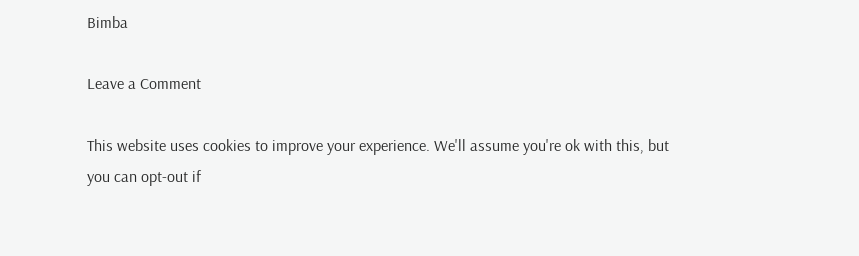Bimba

Leave a Comment

This website uses cookies to improve your experience. We'll assume you're ok with this, but you can opt-out if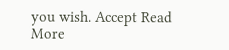you wish. Accept Read More